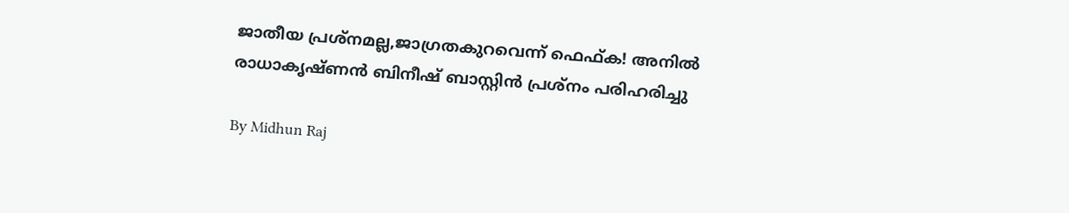ജാതീയ പ്രശ്‌നമല്ല,ജാഗ്രതകുറവെന്ന് ഫെഫ്ക! അനില്‍ രാധാകൃഷ്ണന്‍ ബിനീഷ് ബാസ്റ്റിന്‍ പ്രശ്‌നം പരിഹരിച്ചു

By Midhun Raj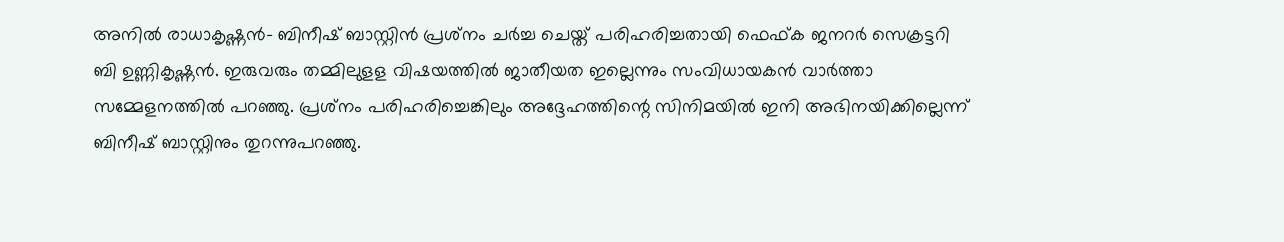അനില്‍ രാധാകൃഷ്ണന്‍- ബിനീഷ് ബാസ്റ്റിന്‍ പ്രശ്‌നം ചര്‍ച്ച ചെയ്ത് പരിഹരിച്ചതായി ഫെഫ്ക ജനറര്‍ സെക്രട്ടറി ബി ഉണ്ണികൃഷ്ണന്‍. ഇരുവരും തമ്മിലുളള വിഷയത്തില്‍ ജാതീയത ഇല്ലെന്നും സംവിധായകന്‍ വാര്‍ത്താ സമ്മേളനത്തില്‍ പറഞ്ഞു. പ്രശ്‌നം പരിഹരിച്ചെങ്കിലും അദ്ദേഹത്തിന്റെ സിനിമയില്‍ ഇനി അഭിനയിക്കില്ലെന്ന് ബിനീഷ് ബാസ്റ്റിനും തുറന്നുപറഞ്ഞു.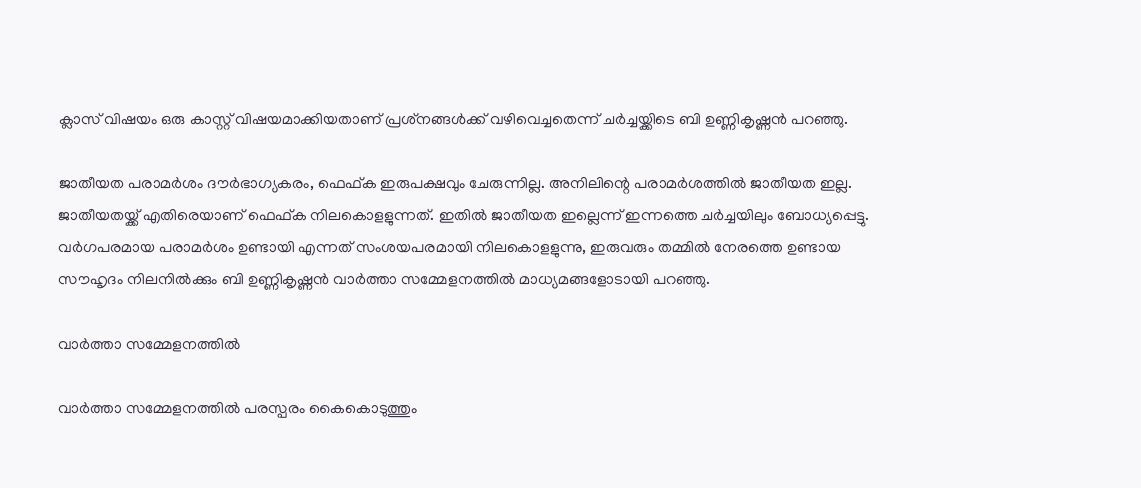ക്ലാസ് വിഷയം ഒരു കാസ്റ്റ് വിഷയമാക്കിയതാണ് പ്രശ്‌നങ്ങള്‍ക്ക് വഴിവെച്ചതെന്ന് ചര്‍ച്ചയ്ക്കിടെ ബി ഉണ്ണികൃഷ്ണന്‍ പറഞ്ഞു.

ജാതീയത പരാമര്‍ശം ദൗര്‍ഭാഗ്യകരം, ഫെഫ്ക ഇരുപക്ഷവും ചേരുന്നില്ല. അനിലിന്റെ പരാമര്‍ശത്തില്‍ ജാതീയത ഇല്ല. ജാതീയതയ്ക്ക് എതിരെയാണ് ഫെഫ്ക നിലകൊളളുന്നത്. ഇതില്‍ ജാതീയത ഇല്ലെന്ന് ഇന്നത്തെ ചര്‍ച്ചയിലും ബോധ്യപ്പെട്ടു. വര്‍ഗപരമായ പരാമര്‍ശം ഉണ്ടായി എന്നത് സംശയപരമായി നിലകൊളളുന്നു, ഇരുവരും തമ്മില്‍ നേരത്തെ ഉണ്ടായ സൗഹൃദം നിലനില്‍ക്കും ബി ഉണ്ണികൃഷ്ണന്‍ വാര്‍ത്താ സമ്മേളനത്തില്‍ മാധ്യമങ്ങളോടായി പറഞ്ഞു.

വാര്‍ത്താ സമ്മേളനത്തില്‍

വാര്‍ത്താ സമ്മേളനത്തില്‍ പരസ്പരം കൈകൊടുത്തും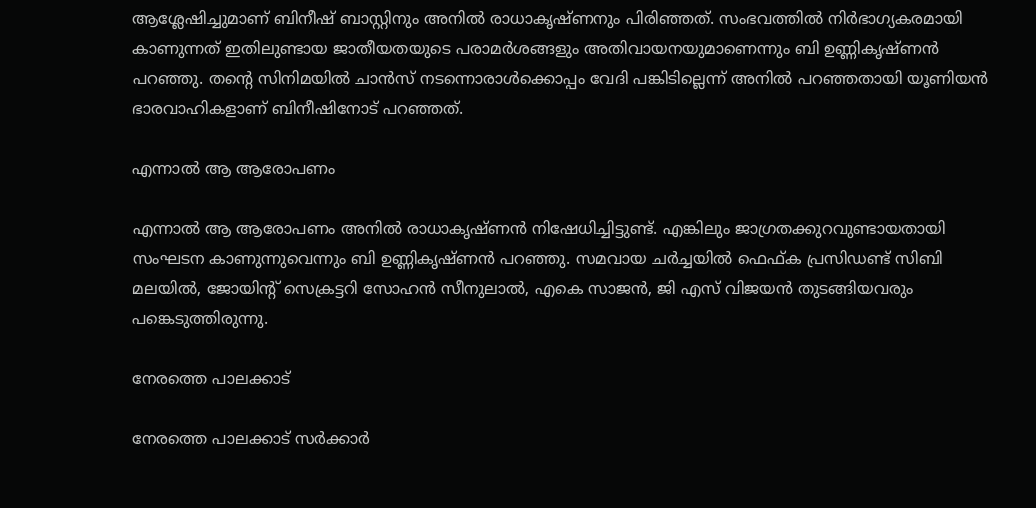ആശ്ലേഷിച്ചുമാണ് ബിനീഷ് ബാസ്റ്റിനും അനില്‍ രാധാകൃഷ്ണനും പിരിഞ്ഞത്. സംഭവത്തില്‍ നിര്‍ഭാഗ്യകരമായി കാണുന്നത് ഇതിലുണ്ടായ ജാതീയതയുടെ പരാമര്‍ശങ്ങളും അതിവായനയുമാണെന്നും ബി ഉണ്ണികൃഷ്ണന്‍ പറഞ്ഞു. തന്റെ സിനിമയില്‍ ചാന്‍സ് നടന്നൊരാള്‍ക്കൊപ്പം വേദി പങ്കിടില്ലെന്ന് അനില്‍ പറഞ്ഞതായി യൂണിയന്‍ ഭാരവാഹികളാണ് ബിനീഷിനോട് പറഞ്ഞത്.

എന്നാല്‍ ആ ആരോപണം

എന്നാല്‍ ആ ആരോപണം അനില്‍ രാധാകൃഷ്ണന്‍ നിഷേധിച്ചിട്ടുണ്ട്. എങ്കിലും ജാഗ്രതക്കുറവുണ്ടായതായി സംഘടന കാണുന്നുവെന്നും ബി ഉണ്ണികൃഷ്ണന്‍ പറഞ്ഞു. സമവായ ചര്‍ച്ചയില്‍ ഫെഫ്ക പ്രസിഡണ്ട് സിബി മലയില്‍, ജോയിന്റ് സെക്രട്ടറി സോഹന്‍ സീനുലാല്‍, എകെ സാജന്‍, ജി എസ് വിജയന്‍ തുടങ്ങിയവരും പങ്കെടുത്തിരുന്നു.

നേരത്തെ പാലക്കാട്

നേരത്തെ പാലക്കാട് സര്‍ക്കാര്‍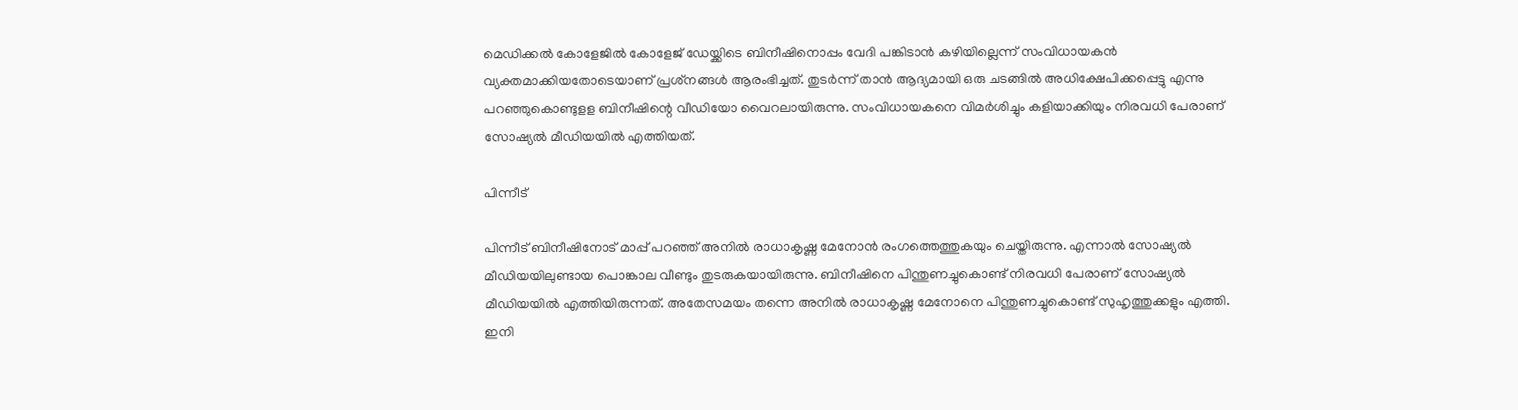മെഡിക്കല്‍ കോളേജില്‍ കോളേജ് ഡേയ്ക്കിടെ ബിനീഷിനൊപ്പം വേദി പങ്കിടാന്‍ കഴിയില്ലെന്ന് സംവിധായകന്‍ വ്യക്തമാക്കിയതോടെയാണ് പ്രശ്‌നങ്ങള്‍ ആരംഭിച്ചത്. തുടര്‍ന്ന് താന്‍ ആദ്യമായി ഒരു ചടങ്ങില്‍ അധിക്ഷേപിക്കപ്പെട്ടു എന്നു പറഞ്ഞുകൊണ്ടുളള ബിനീഷിന്റെ വീഡിയോ വൈറലായിരുന്നു. സംവിധായകനെ വിമര്‍ശിച്ചും കളിയാക്കിയും നിരവധി പേരാണ് സോഷ്യല്‍ മീഡിയയില്‍ എത്തിയത്.

പിന്നീട്

പിന്നീട് ബിനീഷിനോട് മാപ്പ് പറഞ്ഞ് അനില്‍ രാധാകൃഷ്ണ മേനോന്‍ രംഗത്തെത്തുകയും ചെയ്തിരുന്നു. എന്നാല്‍ സോഷ്യല്‍ മീഡിയയിലുണ്ടായ പൊങ്കാല വീണ്ടും തുടരുകയായിരുന്നു. ബിനീഷിനെ പിന്തുണച്ചുകൊണ്ട് നിരവധി പേരാണ് സോഷ്യല്‍ മീഡിയയില്‍ എത്തിയിരുന്നത്. അതേസമയം തന്നെ അനില്‍ രാധാകൃഷ്ണ മേനോനെ പിന്തുണച്ചുകൊണ്ട് സുഹൃത്തുക്കളും എത്തി. ഇനി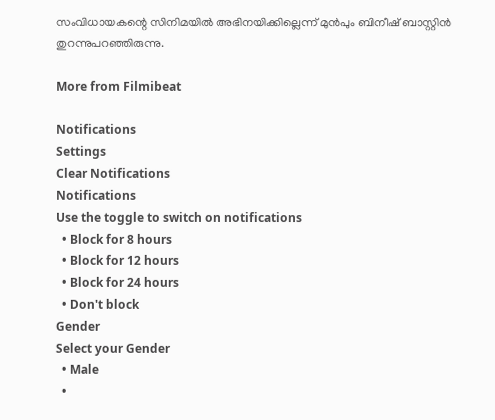സംവിധായകന്റെ സിനിമയില്‍ അഭിനയിക്കില്ലെന്ന് മുന്‍പും ബിനീഷ് ബാസ്റ്റിന്‍ തുറന്നുപറഞ്ഞിരുന്നു.

More from Filmibeat

Notifications
Settings
Clear Notifications
Notifications
Use the toggle to switch on notifications
  • Block for 8 hours
  • Block for 12 hours
  • Block for 24 hours
  • Don't block
Gender
Select your Gender
  • Male
  •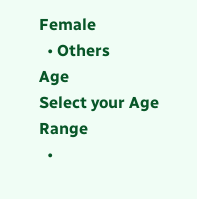Female
  • Others
Age
Select your Age Range
  •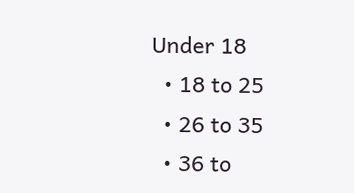Under 18
  • 18 to 25
  • 26 to 35
  • 36 to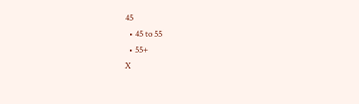45
  • 45 to 55
  • 55+
X